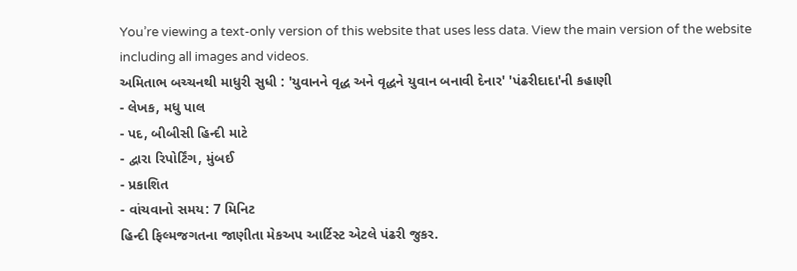You’re viewing a text-only version of this website that uses less data. View the main version of the website including all images and videos.
અમિતાભ બચ્ચનથી માધુરી સુધી : 'યુવાનને વૃદ્ધ અને વૃદ્ધને યુવાન બનાવી દેનાર' 'પંઢરીદાદા'ની કહાણી
- લેખક, મધુ પાલ
- પદ, બીબીસી હિન્દી માટે
- દ્વારા રિપોર્ટિંગ, મુંબઈ
- પ્રકાશિત
- વાંચવાનો સમય: 7 મિનિટ
હિન્દી ફિલ્મજગતના જાણીતા મેકઅપ આર્ટિસ્ટ એટલે પંઢરી જુકર.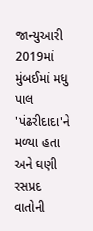જાન્યુઆરી 2019માં મુંબઈમાં મધુ પાલ 'પંઢરીદાદા'ને મળ્યા હતા અને ઘણી રસપ્રદ વાતોની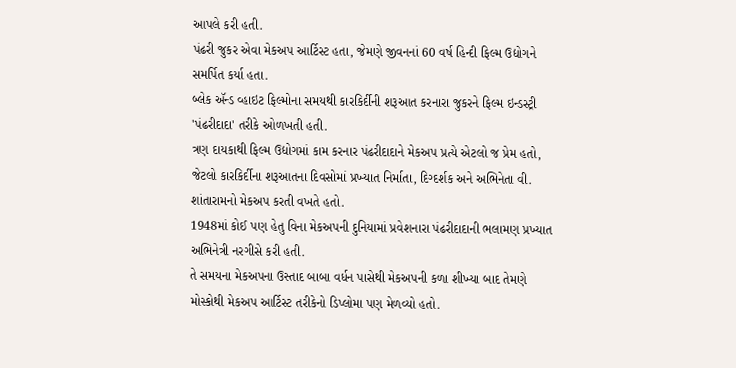આપલે કરી હતી.
પંઢરી જુકર એવા મેકઅપ આર્ટિસ્ટ હતા, જેમણે જીવનનાં 60 વર્ષ હિન્દી ફિલ્મ ઉદ્યોગને સમર્પિત કર્યા હતા.
બ્લેક ઍન્ડ વ્હાઇટ ફિલ્મોના સમયથી કારકિર્દીની શરૂઆત કરનારા જુકરને ફિલ્મ ઇન્ડસ્ટ્રી 'પંઢરીદાદા' તરીકે ઓળખતી હતી.
ત્રણ દાયકાથી ફિલ્મ ઉદ્યોગમાં કામ કરનાર પંઢરીદાદાને મેકઅપ પ્રત્યે એટલો જ પ્રેમ હતો, જેટલો કારકિર્દીના શરૂઆતના દિવસોમાં પ્રખ્યાત નિર્માતા, દિગ્દર્શક અને અભિનેતા વી. શાંતારામનો મેકઅપ કરતી વખતે હતો.
1948માં કોઈ પણ હેતુ વિના મેકઅપની દુનિયામાં પ્રવેશનારા પંઢરીદાદાની ભલામણ પ્રખ્યાત અભિનેત્રી નરગીસે કરી હતી.
તે સમયના મેકઅપના ઉસ્તાદ બાબા વર્ધન પાસેથી મેકઅપની કળા શીખ્યા બાદ તેમણે મોસ્કોથી મેકઅપ આર્ટિસ્ટ તરીકેનો ડિપ્લોમા પણ મેળવ્યો હતો.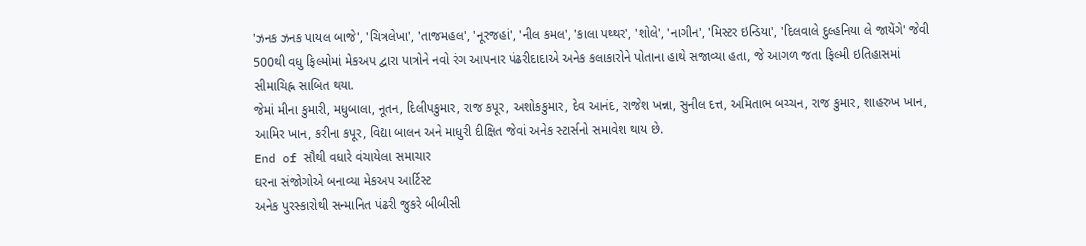'ઝનક ઝનક પાયલ બાજે', 'ચિત્રલેખા', 'તાજમહલ', 'નૂરજહાં', 'નીલ કમલ', 'કાલા પથ્થર', 'શોલે', 'નાગીન', 'મિસ્ટર ઇન્ડિયા', 'દિલવાલે દુલ્હનિયા લે જાયેંગે' જેવી 500થી વધુ ફિલ્મોમાં મેકઅપ દ્વારા પાત્રોને નવો રંગ આપનાર પંઢરીદાદાએ અનેક કલાકારોને પોતાના હાથે સજાવ્યા હતા, જે આગળ જતા ફિલ્મી ઇતિહાસમાં સીમાચિહ્ન સાબિત થયા.
જેમાં મીના કુમારી, મધુબાલા, નૂતન, દિલીપકુમાર, રાજ કપૂર, અશોકકુમાર, દેવ આનંદ, રાજેશ ખન્ના, સુનીલ દત્ત, અમિતાભ બચ્ચન, રાજ કુમાર, શાહરુખ ખાન, આમિર ખાન, કરીના કપૂર, વિદ્યા બાલન અને માધુરી દીક્ષિત જેવાં અનેક સ્ટાર્સનો સમાવેશ થાય છે.
End of સૌથી વધારે વંચાયેલા સમાચાર
ઘરના સંજોગોએ બનાવ્યા મેકઅપ આર્ટિસ્ટ
અનેક પુરસ્કારોથી સન્માનિત પંઢરી જુકરે બીબીસી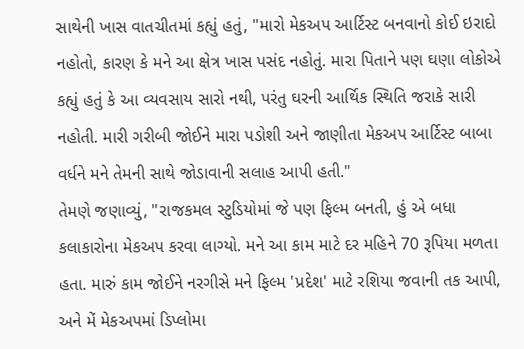સાથેની ખાસ વાતચીતમાં કહ્યું હતું, "મારો મેકઅપ આર્ટિસ્ટ બનવાનો કોઈ ઇરાદો નહોતો, કારણ કે મને આ ક્ષેત્ર ખાસ પસંદ નહોતું. મારા પિતાને પણ ઘણા લોકોએ કહ્યું હતું કે આ વ્યવસાય સારો નથી, પરંતુ ઘરની આર્થિક સ્થિતિ જરાકે સારી નહોતી. મારી ગરીબી જોઈને મારા પડોશી અને જાણીતા મેકઅપ આર્ટિસ્ટ બાબા વર્ધને મને તેમની સાથે જોડાવાની સલાહ આપી હતી."
તેમણે જણાવ્યું, "રાજકમલ સ્ટુડિયોમાં જે પણ ફિલ્મ બનતી, હું એ બધા કલાકારોના મેકઅપ કરવા લાગ્યો. મને આ કામ માટે દર મહિને 70 રૂપિયા મળતા હતા. મારું કામ જોઈને નરગીસે મને ફિલ્મ 'પ્રદેશ' માટે રશિયા જવાની તક આપી, અને મેં મેકઅપમાં ડિપ્લોમા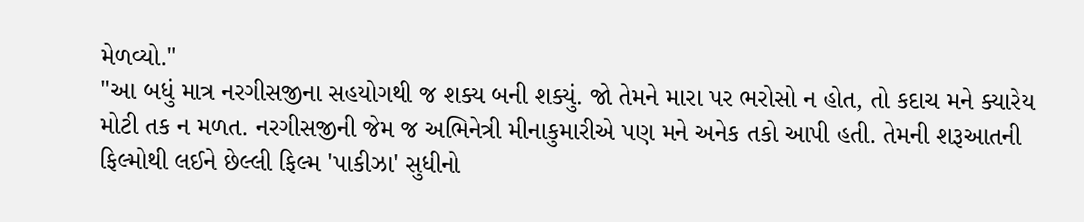મેળવ્યો."
"આ બધું માત્ર નરગીસજીના સહયોગથી જ શક્ય બની શક્યું. જો તેમને મારા પર ભરોસો ન હોત, તો કદાચ મને ક્યારેય મોટી તક ન મળત. નરગીસજીની જેમ જ અભિનેત્રી મીનાકુમારીએ પણ મને અનેક તકો આપી હતી. તેમની શરૂઆતની ફિલ્મોથી લઈને છેલ્લી ફિલ્મ 'પાકીઝા' સુધીનો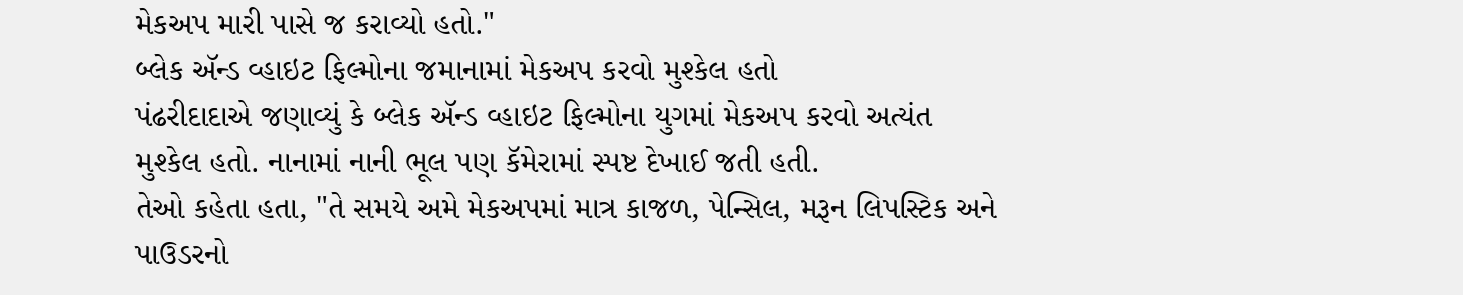મેકઅપ મારી પાસે જ કરાવ્યો હતો."
બ્લેક ઍન્ડ વ્હાઇટ ફિલ્મોના જમાનામાં મેકઅપ કરવો મુશ્કેલ હતો
પંઢરીદાદાએ જણાવ્યું કે બ્લેક ઍન્ડ વ્હાઇટ ફિલ્મોના યુગમાં મેકઅપ કરવો અત્યંત મુશ્કેલ હતો. નાનામાં નાની ભૂલ પણ કૅમેરામાં સ્પષ્ટ દેખાઈ જતી હતી.
તેઓ કહેતા હતા, "તે સમયે અમે મેકઅપમાં માત્ર કાજળ, પેન્સિલ, મરૂન લિપસ્ટિક અને પાઉડરનો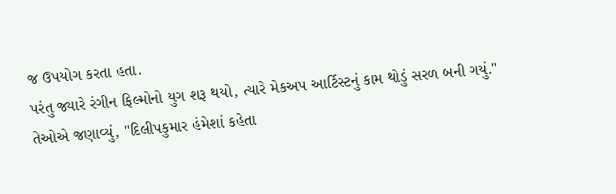જ ઉપયોગ કરતા હતા.
પરંતુ જ્યારે રંગીન ફિલ્મોનો યુગ શરૂ થયો, ત્યારે મેકઅપ આર્ટિસ્ટનું કામ થોડું સરળ બની ગયું."
તેઓએ જણાવ્યું, "દિલીપકુમાર હંમેશાં કહેતા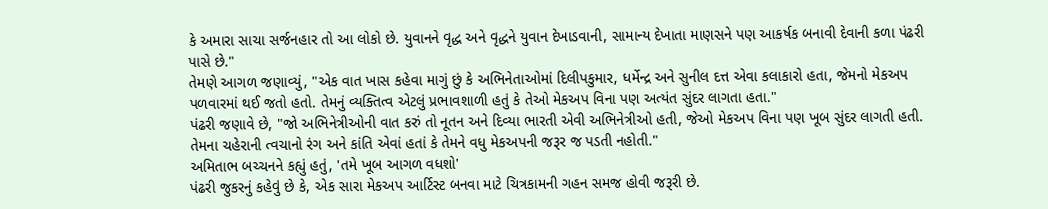કે અમારા સાચા સર્જનહાર તો આ લોકો છે. યુવાનને વૃદ્ધ અને વૃદ્ધને યુવાન દેખાડવાની, સામાન્ય દેખાતા માણસને પણ આકર્ષક બનાવી દેવાની કળા પંઢરી પાસે છે."
તેમણે આગળ જણાવ્યું, "એક વાત ખાસ કહેવા માગું છું કે અભિનેતાઓમાં દિલીપકુમાર, ધર્મેન્દ્ર અને સુનીલ દત્ત એવા કલાકારો હતા, જેમનો મેકઅપ પળવારમાં થઈ જતો હતો. તેમનું વ્યક્તિત્વ એટલું પ્રભાવશાળી હતું કે તેઓ મેકઅપ વિના પણ અત્યંત સુંદર લાગતા હતા."
પંઢરી જણાવે છે, "જો અભિનેત્રીઓની વાત કરું તો નૂતન અને દિવ્યા ભારતી એવી અભિનેત્રીઓ હતી, જેઓ મેકઅપ વિના પણ ખૂબ સુંદર લાગતી હતી. તેમના ચહેરાની ત્વચાનો રંગ અને કાંતિ એવાં હતાં કે તેમને વધુ મેકઅપની જરૂર જ પડતી નહોતી."
અમિતાભ બચ્ચનને કહ્યું હતું, 'તમે ખૂબ આગળ વધશો'
પંઢરી જુકરનું કહેવું છે કે, એક સારા મેકઅપ આર્ટિસ્ટ બનવા માટે ચિત્રકામની ગહન સમજ હોવી જરૂરી છે.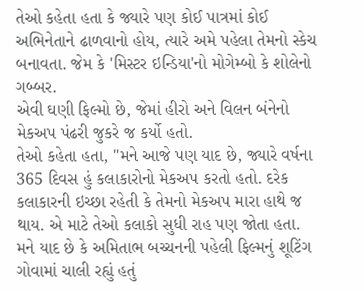તેઓ કહેતા હતા કે જ્યારે પણ કોઈ પાત્રમાં કોઈ અભિનેતાને ઢાળવાનો હોય, ત્યારે અમે પહેલા તેમનો સ્કેચ બનાવતા. જેમ કે 'મિસ્ટર ઇન્ડિયા'નો મોગેમ્બો કે શોલેનો ગબ્બર.
એવી ઘણી ફિલ્મો છે, જેમાં હીરો અને વિલન બંનેનો મેકઅપ પંઢરી જુકરે જ કર્યો હતો.
તેઓ કહેતા હતા, "મને આજે પણ યાદ છે, જ્યારે વર્ષના 365 દિવસ હું કલાકારોનો મેકઅપ કરતો હતો. દરેક કલાકારની ઇચ્છા રહેતી કે તેમનો મેકઅપ મારા હાથે જ થાય. એ માટે તેઓ કલાકો સુધી રાહ પણ જોતા હતા. મને યાદ છે કે અમિતાભ બચ્ચનની પહેલી ફિલ્મનું શૂટિંગ ગોવામાં ચાલી રહ્યું હતું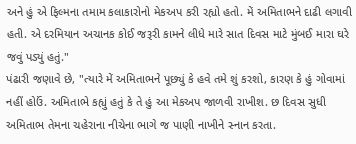અને હું એ ફિલ્મના તમામ કલાકારોનો મેકઅપ કરી રહ્યો હતો. મેં અમિતાભને દાઢી લગાવી હતી. એ દરમિયાન અચાનક કોઈ જરૂરી કામને લીધે મારે સાત દિવસ માટે મુંબઈ મારા ઘરે જવું પડ્યું હતું."
પંઢારી જણાવે છે, "ત્યારે મેં અમિતાભને પૂછ્યું કે હવે તમે શું કરશો, કારણ કે હું ગોવામાં નહીં હોઉં. અમિતાભે કહ્યું હતું કે તે હું આ મેકઅપ જાળવી રાખીશ. છ દિવસ સુધી અમિતાભ તેમના ચહેરાના નીચેના ભાગે જ પાણી નાખીને સ્નાન કરતા.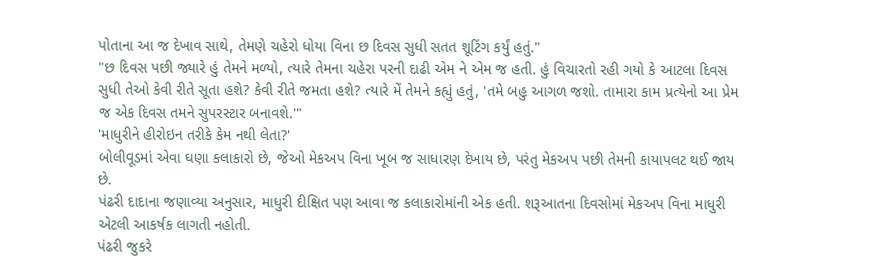પોતાના આ જ દેખાવ સાથે, તેમણે ચહેરો ધોયા વિના છ દિવસ સુધી સતત શૂટિંગ કર્યું હતું."
"છ દિવસ પછી જ્યારે હું તેમને મળ્યો, ત્યારે તેમના ચહેરા પરની દાઢી એમ ને એમ જ હતી. હું વિચારતો રહી ગયો કે આટલા દિવસ સુધી તેઓ કેવી રીતે સૂતા હશે? કેવી રીતે જમતા હશે? ત્યારે મેં તેમને કહ્યું હતું, 'તમે બહુ આગળ જશો. તામારા કામ પ્રત્યેનો આ પ્રેમ જ એક દિવસ તમને સુપરસ્ટાર બનાવશે.'"
'માધુરીને હીરોઇન તરીકે કેમ નથી લેતા?'
બોલીવૂડમાં એવા ઘણા કલાકારો છે, જેઓ મેકઅપ વિના ખૂબ જ સાધારણ દેખાય છે, પરંતુ મેકઅપ પછી તેમની કાયાપલટ થઈ જાય છે.
પંઢરી દાદાના જણાવ્યા અનુસાર, માધુરી દીક્ષિત પણ આવા જ કલાકારોમાંની એક હતી. શરૂઆતના દિવસોમાં મેકઅપ વિના માધુરી એટલી આકર્ષક લાગતી નહોતી.
પંઢરી જુકરે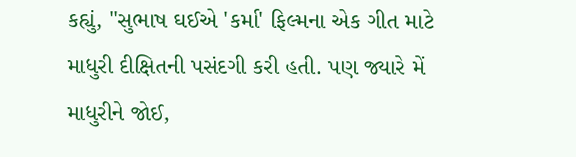કહ્યું, "સુભાષ ઘઈએ 'કર્મા' ફિલ્મના એક ગીત માટે માધુરી દીક્ષિતની પસંદગી કરી હતી. પણ જ્યારે મેં માધુરીને જોઈ,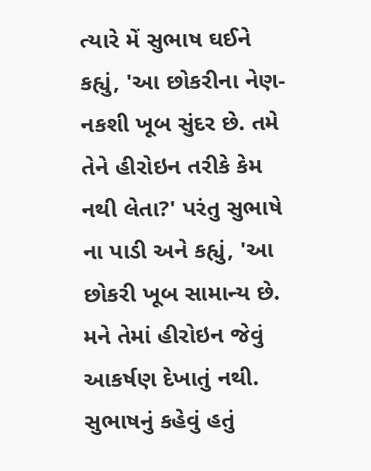ત્યારે મેં સુભાષ ઘઈને કહ્યું, 'આ છોકરીના નેણ-નકશી ખૂબ સુંદર છે. તમે તેને હીરોઇન તરીકે કેમ નથી લેતા?' પરંતુ સુભાષે ના પાડી અને કહ્યું, 'આ છોકરી ખૂબ સામાન્ય છે. મને તેમાં હીરોઇન જેવું આકર્ષણ દેખાતું નથી. સુભાષનું કહેવું હતું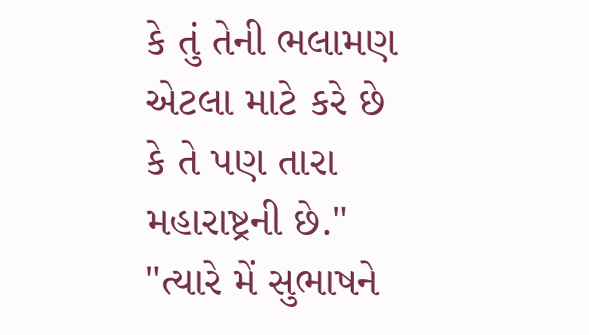કે તું તેની ભલામણ એટલા માટે કરે છે કે તે પણ તારા મહારાષ્ટ્રની છે."
"ત્યારે મેં સુભાષને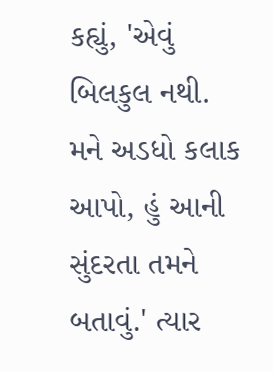કહ્યું, 'એવું બિલકુલ નથી. મને અડધો કલાક આપો, હું આની સુંદરતા તમને બતાવું.' ત્યાર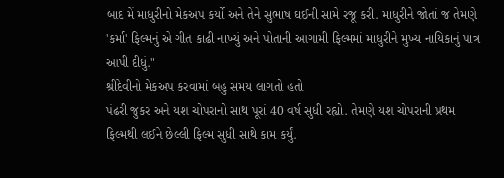બાદ મેં માધુરીનો મેકઅપ કર્યો અને તેને સુભાષ ઘઈની સામે રજૂ કરી. માધુરીને જોતાં જ તેમણે 'કર્મા' ફિલ્મનું એ ગીત કાઢી નાખ્યું અને પોતાની આગામી ફિલ્મમાં માધુરીને મુખ્ય નાયિકાનું પાત્ર આપી દીધું."
શ્રીદેવીનો મેકઅપ કરવામાં બહુ સમય લાગતો હતો
પંઢરી જુકર અને યશ ચોપરાનો સાથ પૂરાં 40 વર્ષ સુધી રહ્યો. તેમણે યશ ચોપરાની પ્રથમ ફિલ્મથી લઈને છેલ્લી ફિલ્મ સુધી સાથે કામ કર્યું.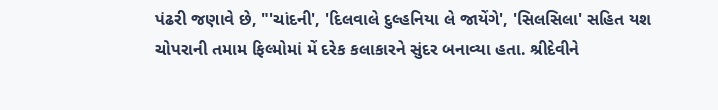પંઢરી જણાવે છે, "'ચાંદની', 'દિલવાલે દુલ્હનિયા લે જાયેંગે', 'સિલસિલા' સહિત યશ ચોપરાની તમામ ફિલ્મોમાં મેં દરેક કલાકારને સુંદર બનાવ્યા હતા. શ્રીદેવીને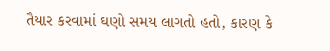તૈયાર કરવામાં ઘણો સમય લાગતો હતો, કારણ કે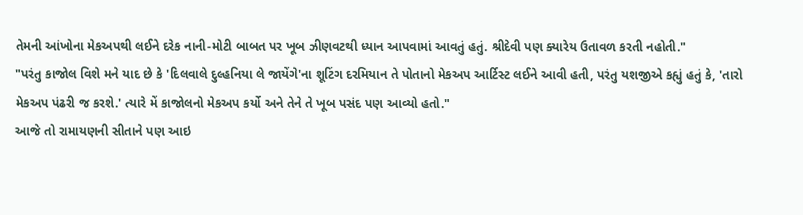તેમની આંખોના મેકઅપથી લઈને દરેક નાની-મોટી બાબત પર ખૂબ ઝીણવટથી ધ્યાન આપવામાં આવતું હતું. શ્રીદેવી પણ ક્યારેય ઉતાવળ કરતી નહોતી."
"પરંતુ કાજોલ વિશે મને યાદ છે કે 'દિલવાલે દુલ્હનિયા લે જાયેંગે'ના શૂટિંગ દરમિયાન તે પોતાનો મેકઅપ આર્ટિસ્ટ લઈને આવી હતી, પરંતુ યશજીએ કહ્યું હતું કે, 'તારો મેકઅપ પંઢરી જ કરશે.' ત્યારે મેં કાજોલનો મેકઅપ કર્યો અને તેને તે ખૂબ પસંદ પણ આવ્યો હતો."
આજે તો રામાયણની સીતાને પણ આઇ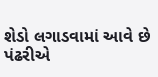શેડો લગાડવામાં આવે છે
પંઢરીએ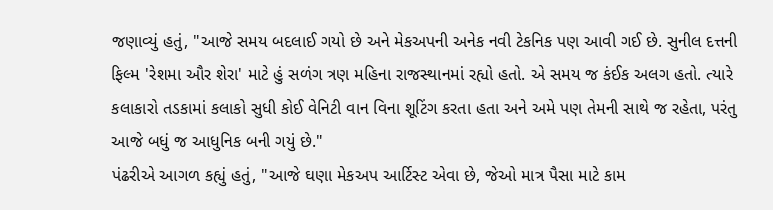જણાવ્યું હતું, "આજે સમય બદલાઈ ગયો છે અને મેકઅપની અનેક નવી ટેકનિક પણ આવી ગઈ છે. સુનીલ દત્તની ફિલ્મ 'રેશમા ઔર શેરા' માટે હું સળંગ ત્રણ મહિના રાજસ્થાનમાં રહ્યો હતો. એ સમય જ કંઈક અલગ હતો. ત્યારે કલાકારો તડકામાં કલાકો સુધી કોઈ વેનિટી વાન વિના શૂટિંગ કરતા હતા અને અમે પણ તેમની સાથે જ રહેતા, પરંતુ આજે બધું જ આધુનિક બની ગયું છે."
પંઢરીએ આગળ કહ્યું હતું, "આજે ઘણા મેકઅપ આર્ટિસ્ટ એવા છે, જેઓ માત્ર પૈસા માટે કામ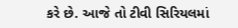કરે છે. આજે તો ટીવી સિરિયલમાં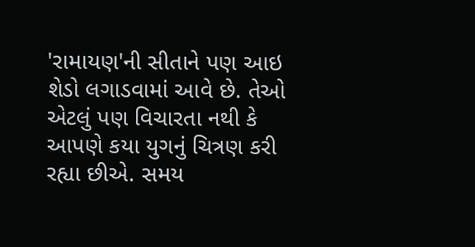'રામાયણ'ની સીતાને પણ આઇ શેડો લગાડવામાં આવે છે. તેઓ એટલું પણ વિચારતા નથી કે આપણે કયા યુગનું ચિત્રણ કરી રહ્યા છીએ. સમય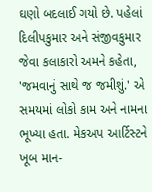ઘણો બદલાઈ ગયો છે. પહેલાં દિલીપકુમાર અને સંજીવકુમાર જેવા કલાકારો અમને કહેતા, 'જમવાનું સાથે જ જમીશું.' એ સમયમાં લોકો કામ અને નામના ભૂખ્યા હતા. મેકઅપ આર્ટિસ્ટને ખૂબ માન-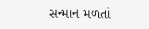સન્માન મળતાં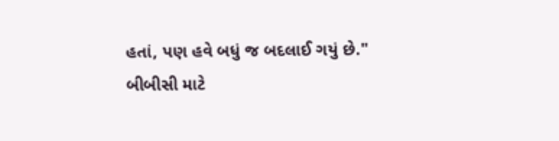હતાં, પણ હવે બધું જ બદલાઈ ગયું છે."
બીબીસી માટે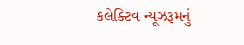કલેક્ટિવ ન્યૂઝરૂમનું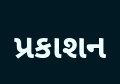પ્રકાશન